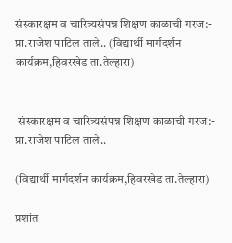संस्कारक्षम व चारित्र्यसंपन्न शिक्षण काळाची गरज:- प्रा.राजेश पाटिल ताले.. (विद्यार्थी मार्गदर्शन कार्यक्रम,हिवरखेड ता.तेल्हारा)


 संस्कारक्षम व चारित्र्यसंपन्न शिक्षण काळाची गरज:- प्रा.राजेश पाटिल ताले..

(विद्यार्थी मार्गदर्शन कार्यक्रम,हिवरखेड ता.तेल्हारा)

प्रशांत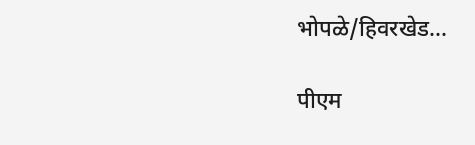भोपळे/हिवरखेड...

पीएम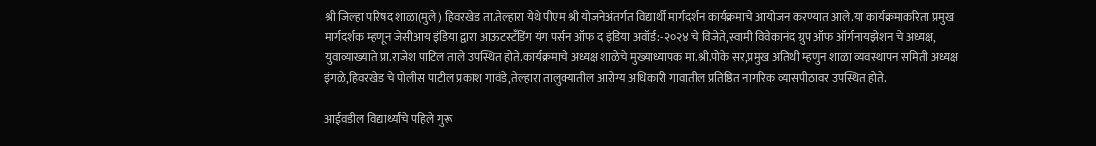श्री जिल्हा परिषद शाळा(मुले) हिवरखेड ता.तेल्हारा येथे पीएम श्री योजनेअंतर्गत विद्यार्थी मार्गदर्शन कार्यक्रमाचे आयोजन करण्यात आले.या कार्यक्रमाकरिता प्रमुख मार्गदर्शक म्हणून जेसीआय इंडिया द्वारा आऊटस्टँडिंग यंग पर्सन ऑफ द इंडिया अवॉर्ड:-२०२४ चे विजेते,स्वामी विवेकानंद ग्रुप ऑफ ऑर्गनायझेशन चे अध्यक्ष, युवाव्याख्याते प्रा.राजेश पाटिल ताले उपस्थित होते.कार्यक्रमाचे अध्यक्ष शाळेचे मुख्याध्यापक मा.श्री.पोके सर,प्रमुख अतिथी म्हणुन शाळा व्यवस्थापन समिती अध्यक्ष इंगळे,हिवरखेड चे पोलीस पाटील प्रकाश गावंडे,तेल्हारा तालुक्यातील आरोग्य अधिकारी गावातील प्रतिष्ठित नागरिक व्यासपीठावर उपस्थित होते.

आईवडील विद्यार्थ्यांचे पहिले गुरू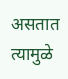असतात त्यामुळे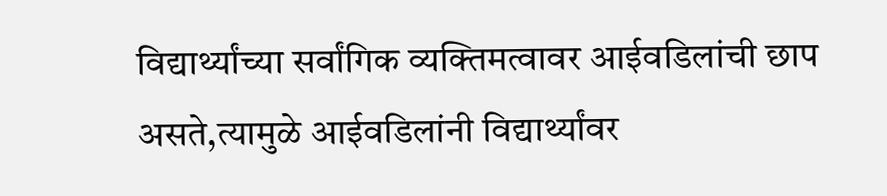विद्यार्थ्यांच्या सर्वांगिक व्यक्तिमत्वावर आईवडिलांची छाप असते,त्यामुळे आईवडिलांनी विद्यार्थ्यांवर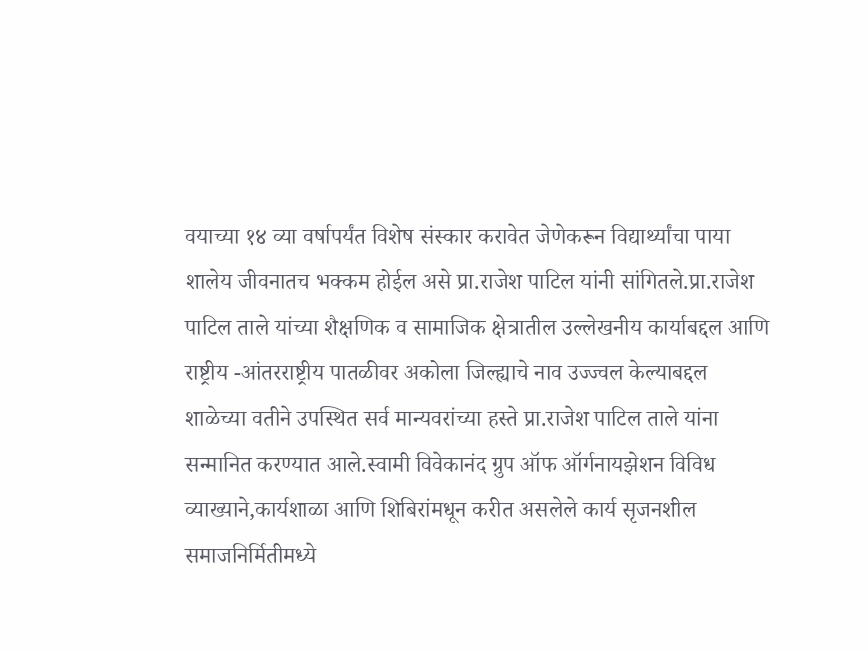वयाच्या १४ व्या वर्षापर्यंत विशेष संस्कार करावेत जेणेकरून विद्यार्थ्यांचा पाया शालेय जीवनातच भक्कम होईल असे प्रा.राजेश पाटिल यांनी सांगितले.प्रा.राजेश पाटिल ताले यांच्या शैक्षणिक व सामाजिक क्षेत्रातील उल्लेखनीय कार्याबद्दल आणि राष्ट्रीय -आंतरराष्ट्रीय पातळीवर अकोला जिल्ह्याचे नाव उज्ज्वल केल्याबद्दल शाळेच्या वतीने उपस्थित सर्व मान्यवरांच्या हस्ते प्रा.राजेश पाटिल ताले यांना सन्मानित करण्यात आले.स्वामी विवेकानंद ग्रुप ऑफ ऑर्गनायझेशन विविध व्याख्याने,कार्यशाळा आणि शिबिरांमधून करीत असलेले कार्य सृजनशील समाजनिर्मितीमध्ये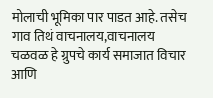मोलाची भूमिका पार पाडत आहे. तसेच गाव तिथं वाचनालय,वाचनालय चळवळ हे ग्रुपचे कार्य समाजात विचार आणि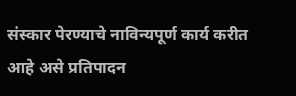संस्कार पेरण्याचे नाविन्यपूर्ण कार्य करीत आहे असे प्रतिपादन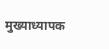मुख्याध्यापक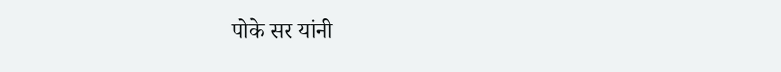पोके सर यांनी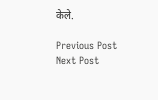केले.

Previous Post Next Post